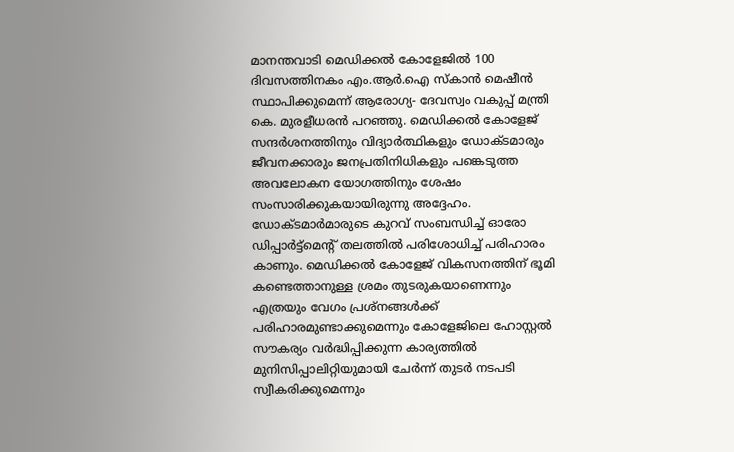മാനന്തവാടി മെഡിക്കൽ കോളേജിൽ 100 ദിവസത്തിനകം എം.ആർ.ഐ സ്കാൻ മെഷീൻ സ്ഥാപിക്കുമെന്ന് ആരോഗ്യ- ദേവസ്വം വകുപ്പ് മന്ത്രി കെ. മുരളീധരൻ പറഞ്ഞു. മെഡിക്കൽ കോളേജ് സന്ദർശനത്തിനും വിദ്യാർത്ഥികളും ഡോക്ടമാരും ജീവനക്കാരും ജനപ്രതിനിധികളും പങ്കെടുത്ത അവലോകന യോഗത്തിനും ശേഷം സംസാരിക്കുകയായിരുന്നു അദ്ദേഹം. ഡോക്ടമാർമാരുടെ കുറവ് സംബന്ധിച്ച് ഓരോ ഡിപ്പാർട്ട്മെന്റ് തലത്തിൽ പരിശോധിച്ച് പരിഹാരം കാണും. മെഡിക്കൽ കോളേജ് വികസനത്തിന് ഭൂമി കണ്ടെത്താനുള്ള ശ്രമം തുടരുകയാണെന്നും എത്രയും വേഗം പ്രശ്നങ്ങൾക്ക് പരിഹാരമുണ്ടാക്കുമെന്നും കോളേജിലെ ഹോസ്റ്റൽ സൗകര്യം വർദ്ധിപ്പിക്കുന്ന കാര്യത്തിൽ മുനിസിപ്പാലിറ്റിയുമായി ചേർന്ന് തുടർ നടപടി സ്വീകരിക്കുമെന്നും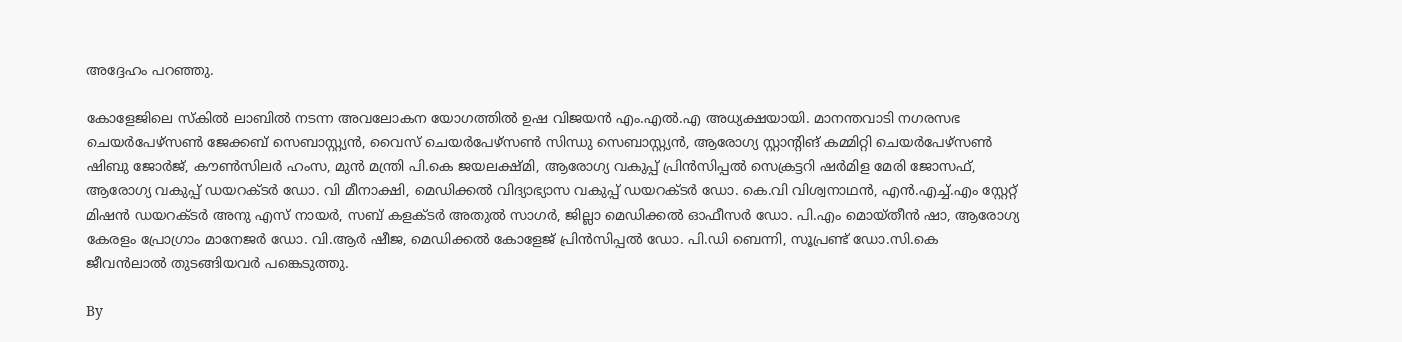അദ്ദേഹം പറഞ്ഞു.

കോളേജിലെ സ്കിൽ ലാബിൽ നടന്ന അവലോകന യോഗത്തിൽ ഉഷ വിജയൻ എം.എൽ.എ അധ്യക്ഷയായി. മാനന്തവാടി നഗരസഭ ചെയർപേഴ്സൺ ജേക്കബ് സെബാസ്റ്റ്യൻ, വൈസ് ചെയർപേഴ്സൺ സിന്ധു സെബാസ്റ്റ്യൻ, ആരോഗ്യ സ്റ്റാന്റിങ് കമ്മിറ്റി ചെയർപേഴ്സൺ ഷിബു ജോർജ്, കൗൺസിലർ ഹംസ, മുൻ മന്ത്രി പി.കെ ജയലക്ഷ്മി, ആരോഗ്യ വകുപ്പ് പ്രിൻസിപ്പൽ സെക്രട്ടറി ഷർമിള മേരി ജോസഫ്, ആരോഗ്യ വകുപ്പ് ഡയറക്ടർ ഡോ. വി മീനാക്ഷി, മെഡിക്കൽ വിദ്യാഭ്യാസ വകുപ്പ് ഡയറക്ടർ ഡോ. കെ.വി വിശ്വനാഥൻ, എൻ.എച്ച്.എം സ്റ്റേറ്റ് മിഷൻ ഡയറക്ടർ അനു എസ് നായർ, സബ്‍ കളക്ടർ അതുൽ സാഗർ, ജില്ലാ മെഡിക്കൽ ഓഫീസർ ഡോ. പി.എം മൊയ്തീൻ ഷാ, ആരോഗ്യ കേരളം പ്രോഗ്രാം മാനേജർ ഡോ. വി.ആർ ഷീജ, മെഡിക്കൽ കോളേജ് പ്രിൻസിപ്പൽ ഡോ. പി.ഡി ബെന്നി, സൂപ്രണ്ട് ഡോ.സി.കെ ജീവൻലാൽ തുടങ്ങിയവർ പങ്കെടുത്തു.

By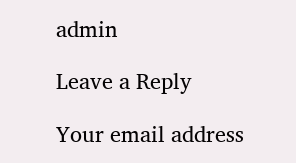admin

Leave a Reply

Your email address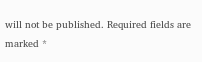will not be published. Required fields are marked *